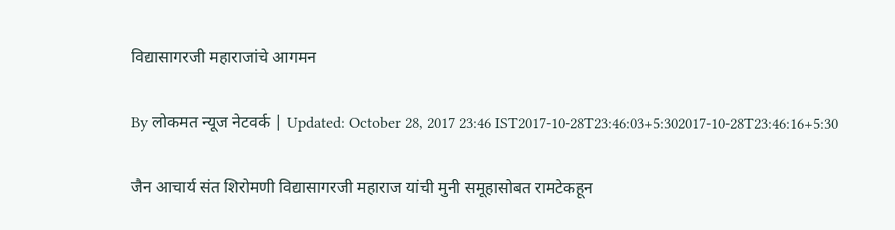विद्यासागरजी महाराजांचे आगमन

By लोकमत न्यूज नेटवर्क | Updated: October 28, 2017 23:46 IST2017-10-28T23:46:03+5:302017-10-28T23:46:16+5:30

जैन आचार्य संत शिरोमणी विद्यासागरजी महाराज यांची मुनी समूहासोबत रामटेकहून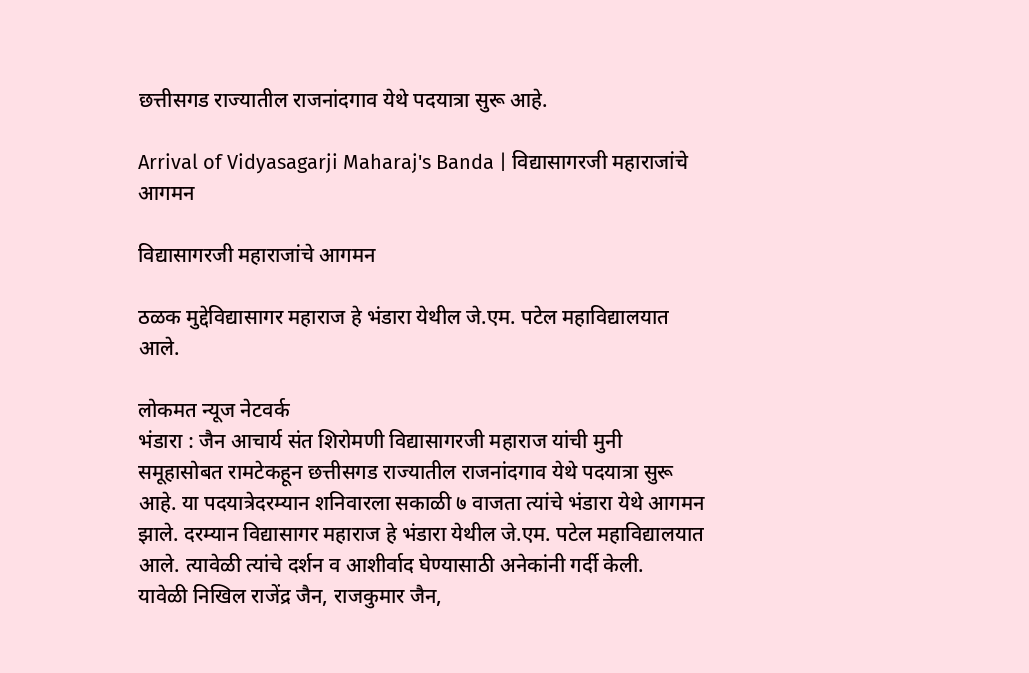छत्तीसगड राज्यातील राजनांदगाव येथे पदयात्रा सुरू आहे.

Arrival of Vidyasagarji Maharaj's Banda | विद्यासागरजी महाराजांचे आगमन

विद्यासागरजी महाराजांचे आगमन

ठळक मुद्देविद्यासागर महाराज हे भंडारा येथील जे.एम. पटेल महाविद्यालयात आले.

लोकमत न्यूज नेटवर्क
भंडारा : जैन आचार्य संत शिरोमणी विद्यासागरजी महाराज यांची मुनी समूहासोबत रामटेकहून छत्तीसगड राज्यातील राजनांदगाव येथे पदयात्रा सुरू आहे. या पदयात्रेदरम्यान शनिवारला सकाळी ७ वाजता त्यांचे भंडारा येथे आगमन झाले. दरम्यान विद्यासागर महाराज हे भंडारा येथील जे.एम. पटेल महाविद्यालयात आले. त्यावेळी त्यांचे दर्शन व आशीर्वाद घेण्यासाठी अनेकांनी गर्दी केली.
यावेळी निखिल राजेंद्र जैन, राजकुमार जैन,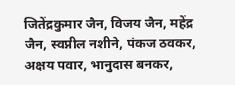जितेंद्रकुमार जैन, विजय जैन, महेंद्र जैन, स्वप्नील नशीने, पंकज ठवकर, अक्षय पवार, भानुदास बनकर,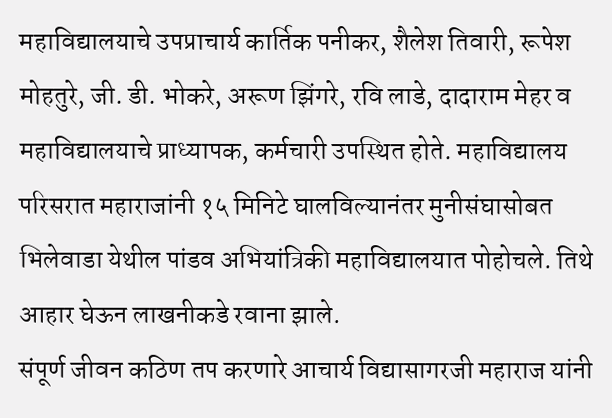महाविद्यालयाचे उपप्राचार्य कार्तिक पनीकर, शैलेश तिवारी, रूपेश मोहतुरे, जी. डी. भोकरे, अरूण झिंगरे, रवि लाडे, दादाराम मेहर व महाविद्यालयाचे प्राध्यापक, कर्मचारी उपस्थित होते. महाविद्यालय परिसरात महाराजांनी १५ मिनिटे घालविल्यानंतर मुनीसंघासोबत भिलेवाडा येथील पांडव अभियांत्रिकी महाविद्यालयात पोहोचले. तिथे आहार घेऊन लाखनीकडे रवाना झाले.
संपूर्ण जीवन कठिण तप करणारे आचार्य विद्यासागरजी महाराज यांनी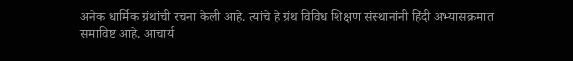अनेक धार्मिक ग्रंथांची रचना केली आहे. त्यांचे हे ग्रंथ विविध शिक्षण संस्थानांनी हिंदी अभ्यासक्रमात समाविष्ट आहे. आचार्य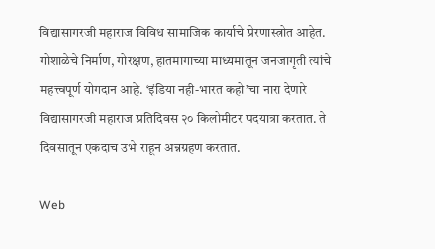विद्यासागरजी महाराज विविध सामाजिक कार्याचे प्रेरणास्त्रोत आहेत. गोशाळेचे निर्माण, गोरक्षण, हातमागाच्या माध्यमातून जनजागृती त्यांचे महत्त्वपूर्ण योगदान आहे. ‘इंडिया नही-भारत कहो’चा नारा देणारे विद्यासागरजी महाराज प्रतिदिवस २० किलोमीटर पदयात्रा करतात. ते दिवसातून एकदाच उभे राहून अन्नग्रहण करतात.

Web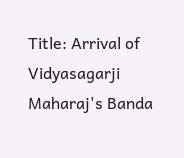Title: Arrival of Vidyasagarji Maharaj's Banda